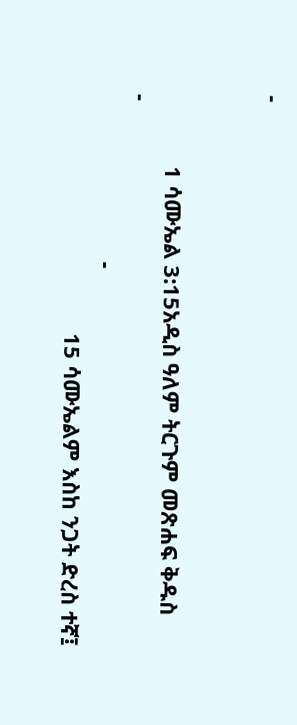-


            1 ሳሙኤል 3:15አዲስ ዓለም ትርጉም መጽሐፍ ቅዱስ
-
                            -
                                        15 ሳሙኤልም እስከ ንጋት ድረስ ተኛ፤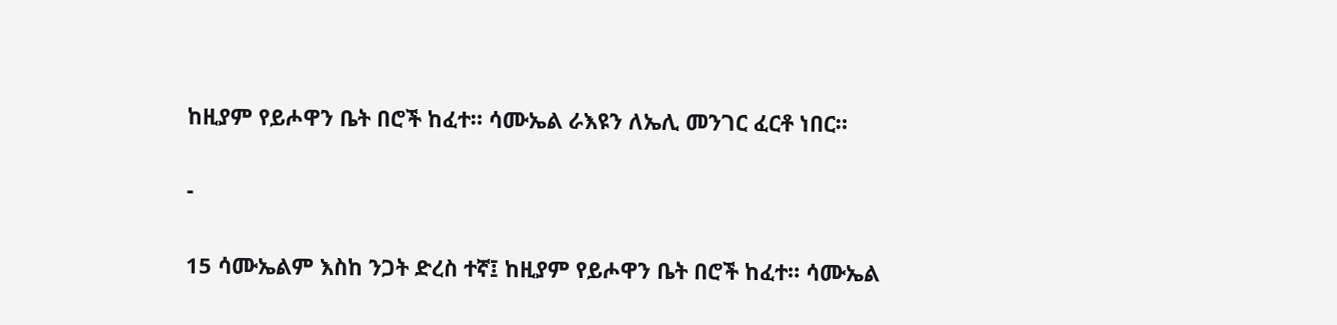ከዚያም የይሖዋን ቤት በሮች ከፈተ። ሳሙኤል ራእዩን ለኤሊ መንገር ፈርቶ ነበር።

-

15 ሳሙኤልም እስከ ንጋት ድረስ ተኛ፤ ከዚያም የይሖዋን ቤት በሮች ከፈተ። ሳሙኤል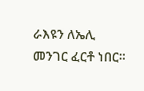ራእዩን ለኤሊ መንገር ፈርቶ ነበር።